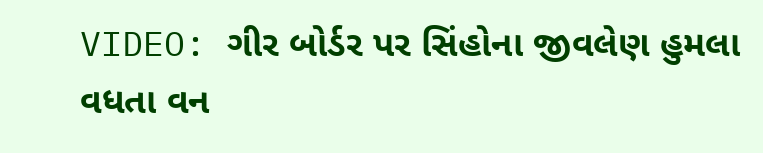VIDEO: ગીર બોર્ડર પર સિંહોના જીવલેણ હુમલા વધતા વન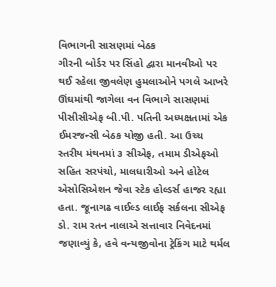વિભાગની સાસણમાં બેઠક
ગીરની બોર્ડર પર સિંહો દ્વારા માનવીઓ પર થઈ રહેલા જીવલેણ હુમલાઓને પગલે આખરે ઊંઘમાંથી જાગેલા વન વિભાગે સાસણમાં પીસીસીએફ બી.પી. પતિની અધ્યક્ષતામાં એક ઈમરજન્સી બેઠક યોજી હતી. આ ઉચ્ચ સ્તરીય મંથનમાં ૩ સીએફ, તમામ ડીએફઓ સહિત સરપંચો, માલધારીઓ અને હોટેલ એસોસિએશન જેવા સ્ટેક હોલ્ડર્સ હાજર રહ્યા હતા. જૂનાગઢ વાઈલ્ડ લાઈફ સર્કલના સીએફ ડો. રામ રતન નાલાએ સત્તાવાર નિવેદનમાં જણાવ્યું કે, હવે વન્યજીવોના ટ્રેકિંગ માટે થર્મલ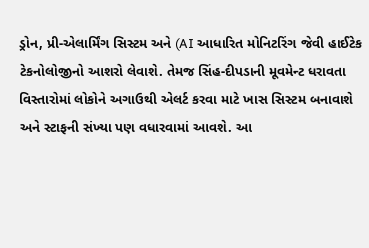ડ્રોન, પ્રી-એલાર્મિંગ સિસ્ટમ અને (AI આધારિત મોનિટરિંગ જેવી હાઈટેક ટેકનોલોજીનો આશરો લેવાશે. તેમજ સિંહ-દીપડાની મૂવમેન્ટ ધરાવતા વિસ્તારોમાં લોકોને અગાઉથી એલર્ટ કરવા માટે ખાસ સિસ્ટમ બનાવાશે અને સ્ટાફની સંખ્યા પણ વધારવામાં આવશે. આ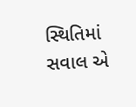સ્થિતિમાં સવાલ એ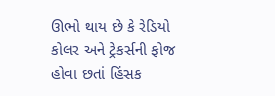ઊભો થાય છે કે રેડિયો કોલર અને ટ્રેકર્સની ફોજ હોવા છતાં હિંસક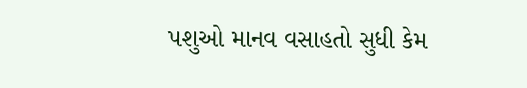પશુઓ માનવ વસાહતો સુધી કેમ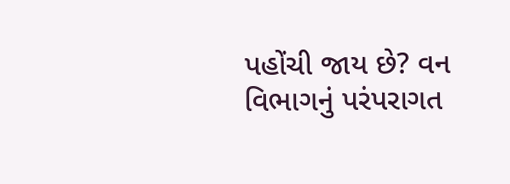પહોંચી જાય છે? વન વિભાગનું પરંપરાગત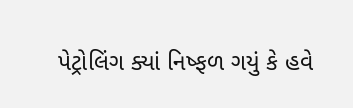પેટ્રોલિંગ ક્યાં નિષ્ફળ ગયું કે હવે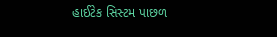હાઈટેક સિસ્ટમ પાછળ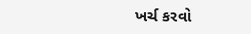ખર્ચ કરવો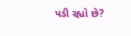પડી રહ્યો છે?